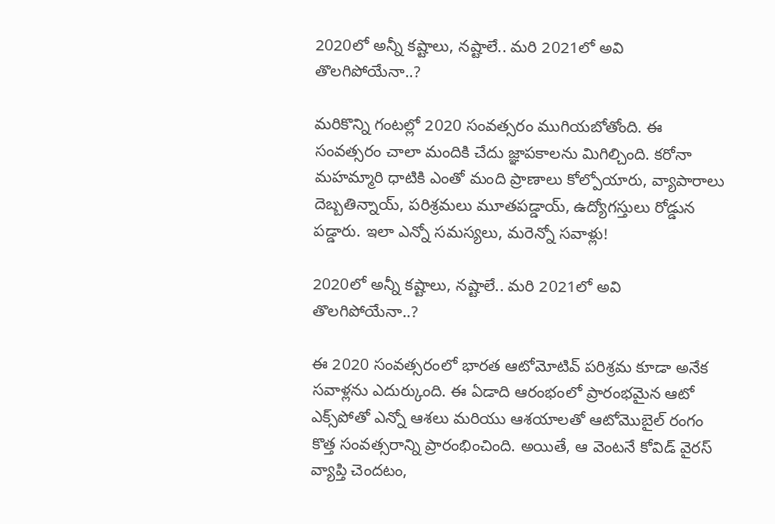2020లో అన్నీ కష్టాలు, నష్టాలే.. మరి 2021లో అవి తొలగిపోయేనా..?

మరికొన్ని గంటల్లో 2020 సంవత్సరం ముగియబోతోంది. ఈ సంవత్సరం చాలా మందికి చేదు జ్ఞాపకాలను మిగిల్చింది. కరోనా మహమ్మారి ధాటికి ఎంతో మంది ప్రాణాలు కోల్పోయారు, వ్యాపారాలు దెబ్బతిన్నాయ్, పరిశ్రమలు మూతపడ్డాయ్, ఉద్యోగస్తులు రోడ్డున పడ్డారు. ఇలా ఎన్నో సమస్యలు, మరెన్నో సవాళ్లు!

2020లో అన్నీ కష్టాలు, నష్టాలే.. మరి 2021లో అవి తొలగిపోయేనా..?

ఈ 2020 సంవత్సరంలో భారత ఆటోమోటివ్ పరిశ్రమ కూడా అనేక సవాళ్లను ఎదుర్కుంది. ఈ ఏడాది ఆరంభంలో ప్రారంభమైన ఆటో ఎక్స్‌పోతో ఎన్నో ఆశలు మరియు ఆశయాలతో ఆటోమొబైల్ రంగం కొత్త సంవత్సరాన్ని ప్రారంభించింది. అయితే, ఆ వెంటనే కోవిడ్ వైరస్ వ్యాప్తి చెందటం,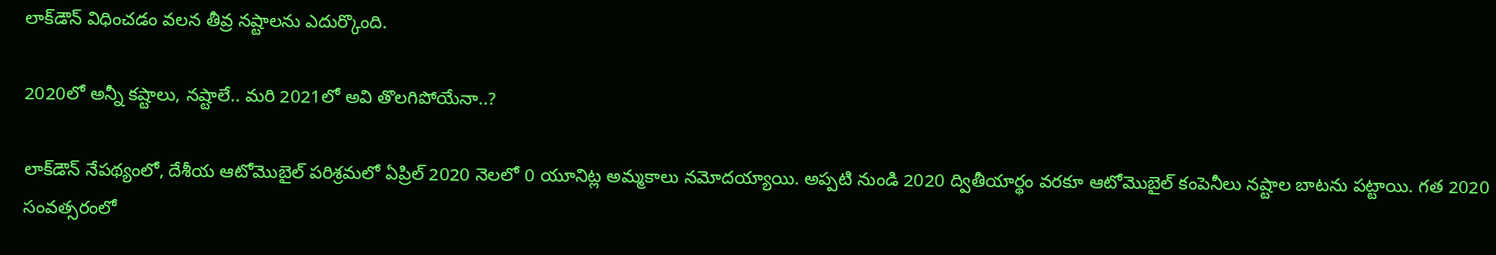లాక్‌డౌన్ విధించడం వలన తీవ్ర నష్టాలను ఎదుర్కొంది.

2020లో అన్నీ కష్టాలు, నష్టాలే.. మరి 2021లో అవి తొలగిపోయేనా..?

లాక్‌డౌన్ నేపథ్యంలో, దేశీయ ఆటోమొబైల్ పరిశ్రమలో ఏప్రిల్ 2020 నెలలో 0 యూనిట్ల అమ్మకాలు నమోదయ్యాయి. అప్పటి నుండి 2020 ద్వితీయార్థం వరకూ ఆటోమొబైల్ కంపెనీలు నష్టాల బాటను పట్టాయి. గత 2020 సంవత్సరంలో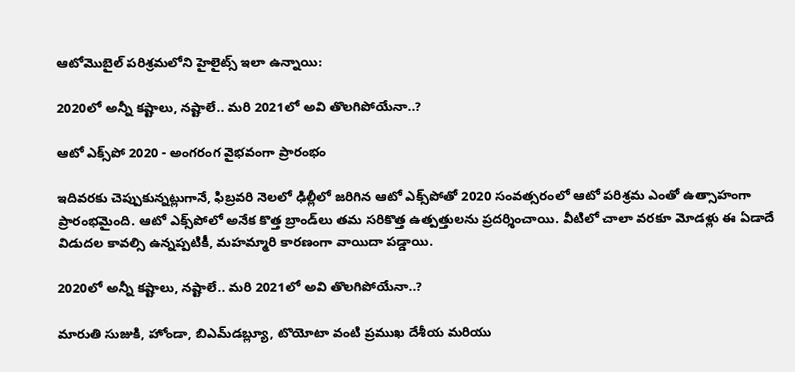ఆటోమొబైల్ పరిశ్రమలోని హైలైట్స్ ఇలా ఉన్నాయి:

2020లో అన్నీ కష్టాలు, నష్టాలే.. మరి 2021లో అవి తొలగిపోయేనా..?

ఆటో ఎక్స్‌పో 2020 - అంగరంగ వైభవంగా ప్రారంభం

ఇదివరకు చెప్పుకున్నట్లుగానే, ఫిబ్రవరి నెలలో ఢిల్లీలో జరిగిన ఆటో ఎక్స్‌పోతో 2020 సంవత్సరంలో ఆటో పరిశ్రమ ఎంతో ఉత్సాహంగా ప్రారంభమైంది. ఆటో ఎక్స్‌పోలో అనేక కొత్త బ్రాండ్‌లు తమ సరికొత్త ఉత్పత్తులను ప్రదర్శించాయి. వీటిలో చాలా వరకూ మోడళ్లు ఈ ఏడాదే విడుదల కావల్సి ఉన్నప్పటికీ, మహమ్మారి కారణంగా వాయిదా పడ్డాయి.

2020లో అన్నీ కష్టాలు, నష్టాలే.. మరి 2021లో అవి తొలగిపోయేనా..?

మారుతి సుజుకి, హోండా, బిఎమ్‌డబ్ల్యూ, టొయోటా వంటి ప్రముఖ దేశీయ మరియు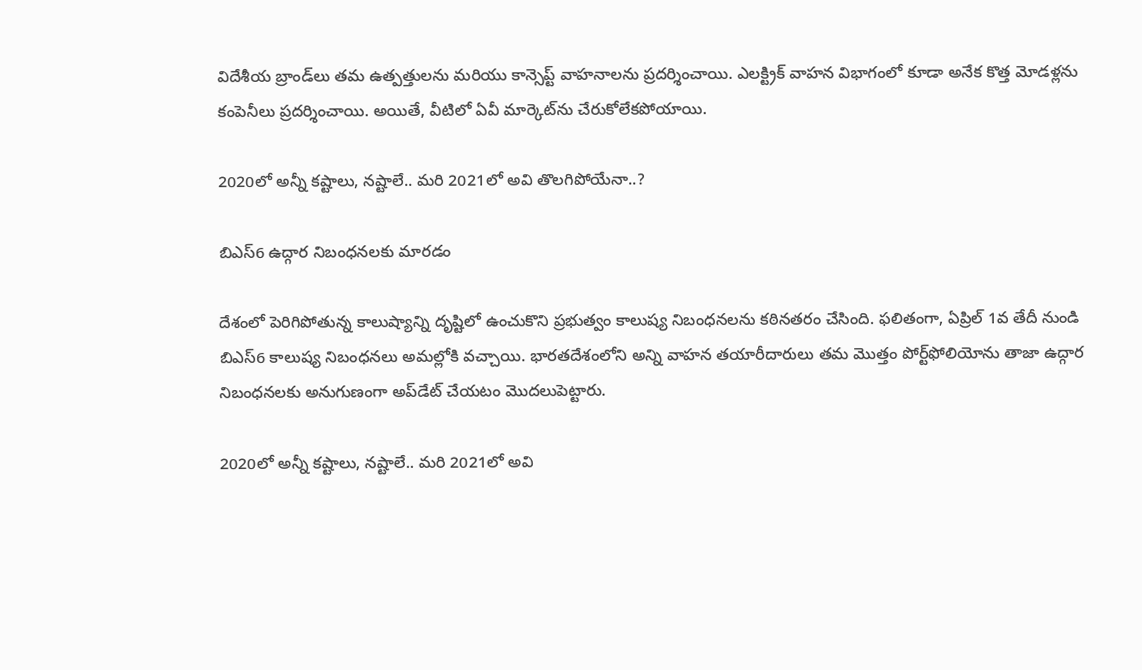విదేశీయ బ్రాండ్‌లు తమ ఉత్పత్తులను మరియు కాన్సెప్ట్ వాహనాలను ప్రదర్శించాయి. ఎలక్ట్రిక్ వాహన విభాగంలో కూడా అనేక కొత్త మోడళ్లను కంపెనీలు ప్రదర్శించాయి. అయితే, వీటిలో ఏవీ మార్కెట్‌ను చేరుకోలేకపోయాయి.

2020లో అన్నీ కష్టాలు, నష్టాలే.. మరి 2021లో అవి తొలగిపోయేనా..?

బిఎస్6 ఉద్గార నిబంధనలకు మారడం

దేశంలో పెరిగిపోతున్న కాలుష్యాన్ని దృష్టిలో ఉంచుకొని ప్రభుత్వం కాలుష్య నిబంధనలను కఠినతరం చేసింది. ఫలితంగా, ఏప్రిల్ 1వ తేదీ నుండి బిఎస్6 కాలుష్య నిబంధనలు అమల్లోకి వచ్చాయి. భారతదేశంలోని అన్ని వాహన తయారీదారులు తమ మొత్తం పోర్ట్‌ఫోలియోను తాజా ఉద్గార నిబంధనలకు అనుగుణంగా అప్‌డేట్ చేయటం మొదలుపెట్టారు.

2020లో అన్నీ కష్టాలు, నష్టాలే.. మరి 2021లో అవి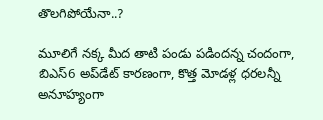తొలగిపోయేనా..?

మూలిగే నక్క మీద తాటి పండు పడిందన్న చందంగా, బిఎస్6 అప్‌డేట్ కారణంగా, కొత్త మోడళ్ల ధరలన్నీ అనూహ్యంగా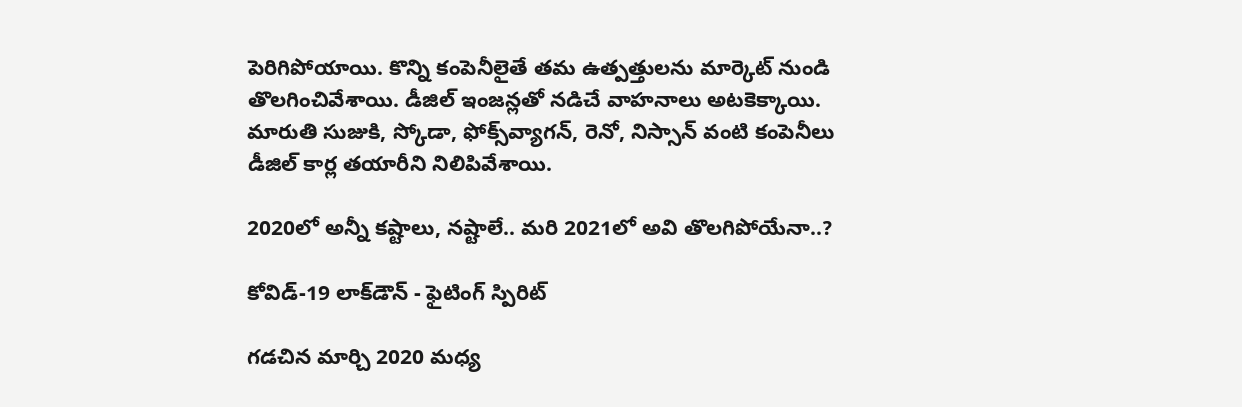పెరిగిపోయాయి. కొన్ని కంపెనీలైతే తమ ఉత్పత్తులను మార్కెట్ నుండి తొలగించివేశాయి. డీజిల్ ఇంజన్లతో నడిచే వాహనాలు అటకెక్కాయి. మారుతి సుజుకి, స్కోడా, ఫోక్స్‌వ్యాగన్, రెనో, నిస్సాన్ వంటి కంపెనీలు డీజిల్ కార్ల తయారీని నిలిపివేశాయి.

2020లో అన్నీ కష్టాలు, నష్టాలే.. మరి 2021లో అవి తొలగిపోయేనా..?

కోవిడ్-19 లాక్‌డౌన్ - ఫైటింగ్ స్పిరిట్

గడచిన మార్చి 2020 మధ్య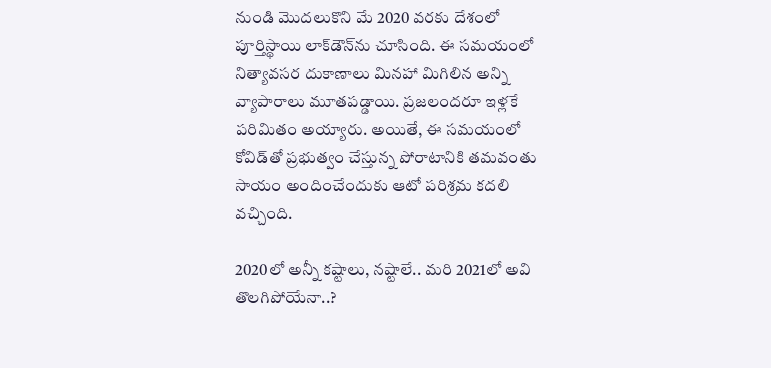నుండి మొదలుకొని మే 2020 వరకు దేశంలో పూర్తిస్థాయి లాక్‌డౌన్‌ను చూసింది. ఈ సమయంలో నిత్యావసర దుకాణాలు మినహా మిగిలిన అన్ని వ్యాపారాలు మూతపడ్డాయి. ప్రజలందరూ ఇళ్లకే పరిమితం అయ్యారు. అయితే, ఈ సమయంలో కోవిడ్‌తో ప్రభుత్వం చేస్తున్న పోరాటానికి తమవంతు సాయం అందించేందుకు ఆటో పరిశ్రమ కదలి వచ్చింది.

2020లో అన్నీ కష్టాలు, నష్టాలే.. మరి 2021లో అవి తొలగిపోయేనా..?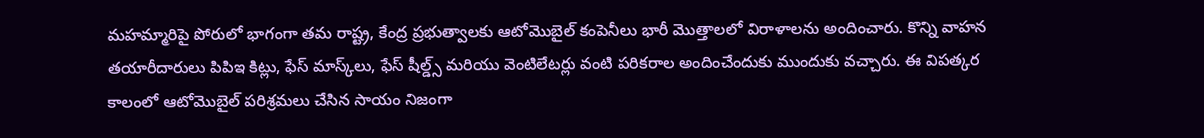మహమ్మారిపై పోరులో భాగంగా తమ రాష్ట్ర, కేంద్ర ప్రభుత్వాలకు ఆటోమొబైల్ కంపెనీలు భారీ మొత్తాలలో విరాళాలను అందించారు. కొన్ని వాహన తయారీదారులు పిపిఇ కిట్లు, ఫేస్ మాస్క్‌లు, ఫేస్ షీల్డ్స్ మరియు వెంటిలేటర్లు వంటి పరికరాల అందించేందుకు ముందుకు వచ్చారు. ఈ విపత్కర కాలంలో ఆటోమొబైల్ పరిశ్రమలు చేసిన సాయం నిజంగా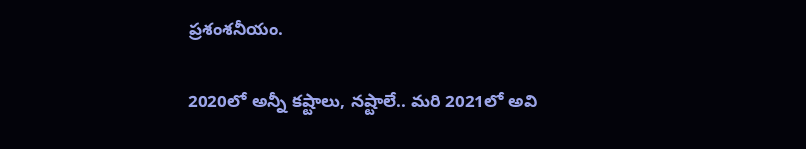ప్రశంశనీయం.

2020లో అన్నీ కష్టాలు, నష్టాలే.. మరి 2021లో అవి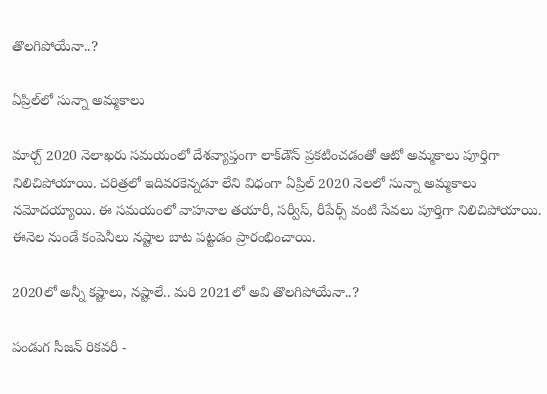తొలగిపోయేనా..?

ఏప్రిల్‌లో సున్నా అమ్మకాలు

మార్చ్ 2020 నెలాఖరు సమయంలో దేశవ్యాప్తంగా లాక్‌డౌన్ ప్రకటించడంతో ఆటో అమ్మకాలు పూర్తిగా నిలిచిపోయాయి. చరిత్రలో ఇదివరకెన్నడూ లేని విధంగా ఏప్రిల్ 2020 నెలలో సున్నా అమ్మకాలు నమోదయ్యాయి. ఈ సమయంలో వాహనాల తయారీ, సర్వీస్, రీపేర్స్ వంటి సేవలు పూర్తిగా నిలిచిపోయాయి. ఈనెల నుండే కంపెనీలు నష్టాల బాట పట్టడం ప్రారంభించాయి.

2020లో అన్నీ కష్టాలు, నష్టాలే.. మరి 2021లో అవి తొలగిపోయేనా..?

పండుగ సీజన్ రికవరీ -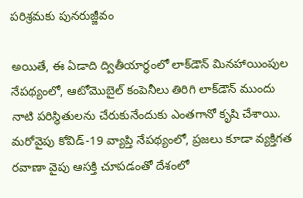పరిశ్రమకు పునరుజ్జీవం

అయితే, ఈ ఏడాది ద్వితీయార్ధంలో లాక్‌డౌన్ మినహాయింపుల నేపథ్యంలో, ఆటోమొబైల్ కంపెనీలు తిరిగి లాక్‌డౌన్ ముందు నాటి పరిస్థితులను చేరుకునేందుకు ఎంతగానో కృషి చేశాయి. మరోవైపు కోవిడ్-19 వ్యాప్తి నేపథ్యంలో, ప్రజలు కూడా వ్యక్తిగత రవాణా వైపు ఆసక్తి చూపడంతో దేశంలో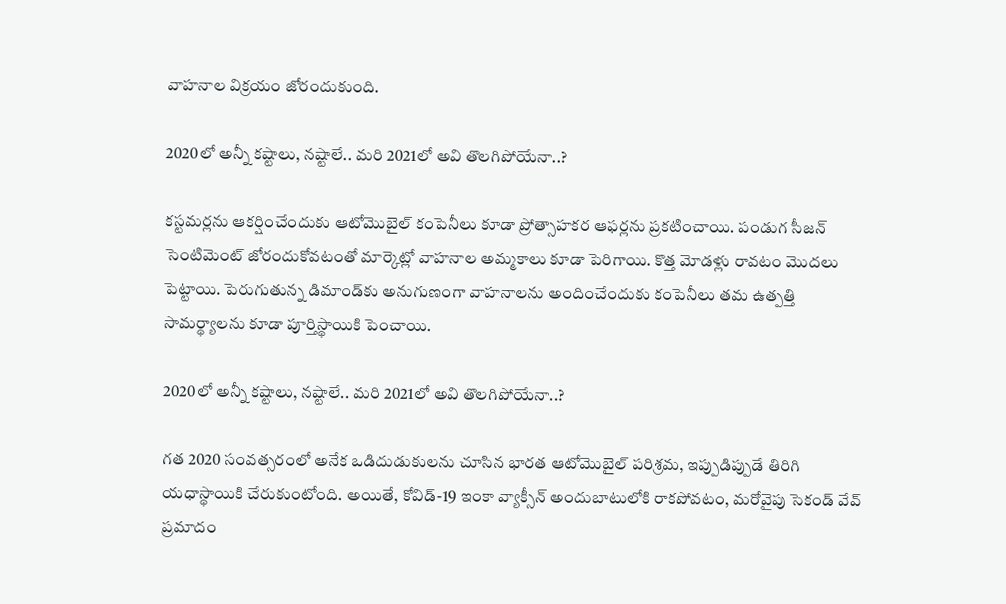వాహనాల విక్రయం జోరందుకుంది.

2020లో అన్నీ కష్టాలు, నష్టాలే.. మరి 2021లో అవి తొలగిపోయేనా..?

కస్టమర్లను ఆకర్షించేందుకు ఆటోమొబైల్ కంపెనీలు కూడా ప్రోత్సాహకర ఆఫర్లను ప్రకటించాయి. పండుగ సీజన్ సెంటిమెంట్ జోరందుకోవటంతో మార్కెట్లో వాహనాల అమ్మకాలు కూడా పెరిగాయి. కొత్త మోడళ్లు రావటం మొదలు పెట్టాయి. పెరుగుతున్న డిమాండ్‌కు అనుగుణంగా వాహనాలను అందించేందుకు కంపెనీలు తమ ఉత్పత్తి సామర్థ్యాలను కూడా పూర్తిస్థాయికి పెంచాయి.

2020లో అన్నీ కష్టాలు, నష్టాలే.. మరి 2021లో అవి తొలగిపోయేనా..?

గత 2020 సంవత్సరంలో అనేక ఒడిదుడుకులను చూసిన భారత ఆటోమొబైల్ పరిశ్రమ, ఇప్పుడిప్పుడే తిరిగి యధాస్థాయికి చేరుకుంటోంది. అయితే, కోవిడ్-19 ఇంకా వ్యాక్సీన్ అందుబాటులోకి రాకపోవటం, మరోవైపు సెకండ్ వేవ్ ప్రమాదం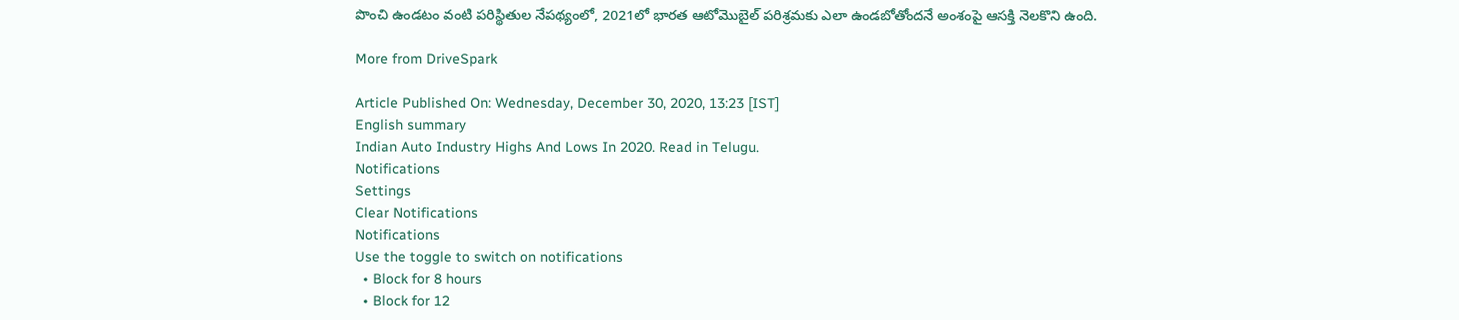పొంచి ఉండటం వంటి పరిస్థితుల నేపథ్యంలో, 2021లో భారత ఆటోమొబైల్ పరిశ్రమకు ఎలా ఉండబోతోందనే అంశంపై ఆసక్తి నెలకొని ఉంది.

More from DriveSpark

Article Published On: Wednesday, December 30, 2020, 13:23 [IST]
English summary
Indian Auto Industry Highs And Lows In 2020. Read in Telugu.
Notifications
Settings
Clear Notifications
Notifications
Use the toggle to switch on notifications
  • Block for 8 hours
  • Block for 12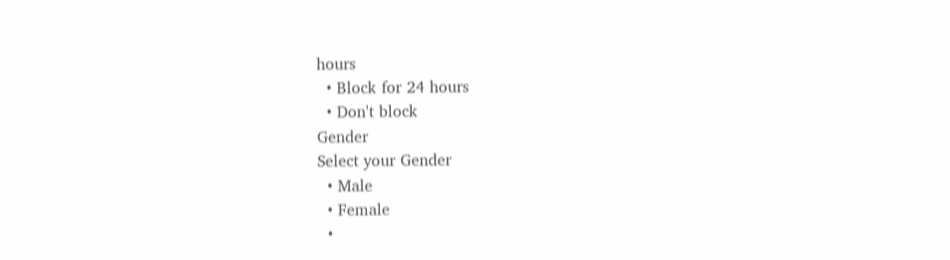hours
  • Block for 24 hours
  • Don't block
Gender
Select your Gender
  • Male
  • Female
  •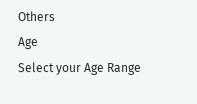Others
Age
Select your Age Range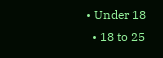• Under 18
  • 18 to 25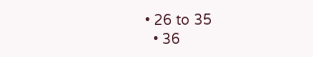• 26 to 35
  • 36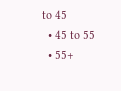to 45
  • 45 to 55
  • 55+